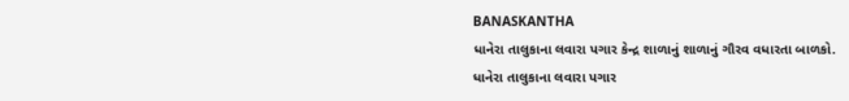BANASKANTHA
ધાનેરા તાલુકાના લવારા પગાર કેન્દ્ર શાળાનું શાળાનું ગૌરવ વધારતા બાળકો.
ધાનેરા તાલુકાના લવારા પગાર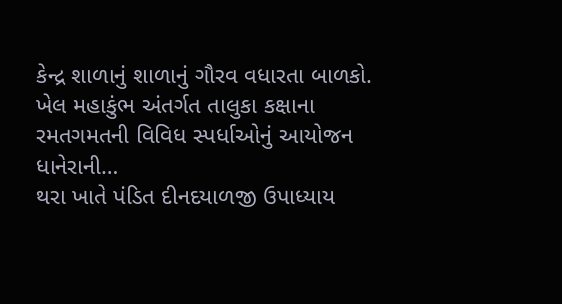કેન્દ્ર શાળાનું શાળાનું ગૌરવ વધારતા બાળકો. ખેલ મહાકુંભ અંતર્ગત તાલુકા કક્ષાના રમતગમતની વિવિધ સ્પર્ધાઓનું આયોજન ધાનેરાની…
થરા ખાતે પંડિત દીનદયાળજી ઉપાધ્યાય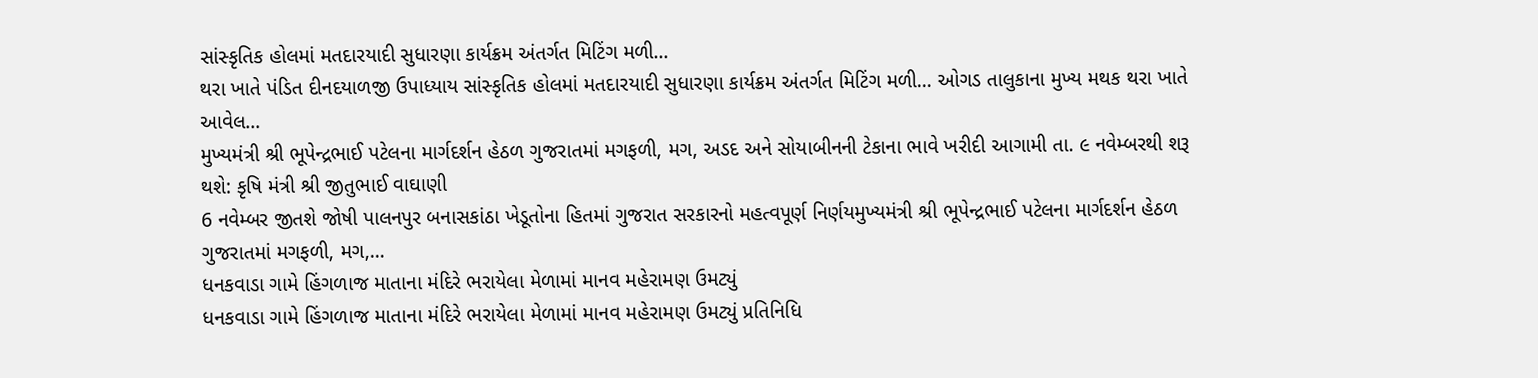સાંસ્કૃતિક હોલમાં મતદારયાદી સુધારણા કાર્યક્રમ અંતર્ગત મિટિંગ મળી…
થરા ખાતે પંડિત દીનદયાળજી ઉપાધ્યાય સાંસ્કૃતિક હોલમાં મતદારયાદી સુધારણા કાર્યક્રમ અંતર્ગત મિટિંગ મળી… ઓગડ તાલુકાના મુખ્ય મથક થરા ખાતે આવેલ…
મુખ્યમંત્રી શ્રી ભૂપેન્દ્રભાઈ પટેલના માર્ગદર્શન હેઠળ ગુજરાતમાં મગફળી, મગ, અડદ અને સોયાબીનની ટેકાના ભાવે ખરીદી આગામી તા. ૯ નવેમ્બરથી શરૂ થશે: કૃષિ મંત્રી શ્રી જીતુભાઈ વાઘાણી
6 નવેમ્બર જીતશે જોષી પાલનપુર બનાસકાંઠા ખેડૂતોના હિતમાં ગુજરાત સરકારનો મહત્વપૂર્ણ નિર્ણયમુખ્યમંત્રી શ્રી ભૂપેન્દ્રભાઈ પટેલના માર્ગદર્શન હેઠળ ગુજરાતમાં મગફળી, મગ,…
ધનકવાડા ગામે હિંગળાજ માતાના મંદિરે ભરાયેલા મેળામાં માનવ મહેરામણ ઉમટ્યું
ધનકવાડા ગામે હિંગળાજ માતાના મંદિરે ભરાયેલા મેળામાં માનવ મહેરામણ ઉમટ્યું પ્રતિનિધિ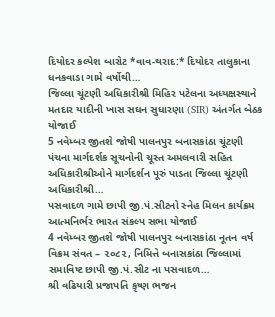દિયોદર કલ્પેશ બારોટ *વાવ-થરાદ:* દિયોદર તાલુકાના ધનકવાડા ગામે વર્ષોથી…
જિલ્લા ચૂંટણી અધિકારીશ્રી મિહિર પટેલના અધ્યક્ષસ્થાને મતદાર યાદીની ખાસ સઘન સુધારણા (SIR) અંતર્ગત બેઠક યોજાઈ
5 નવેમ્બર જીતશે જોષી પાલનપુર બનાસકાંઠા ચૂંટણી પંચના માર્ગદર્શક સૂચનોની ચૂસ્ત અમલવારી સહિત અધિકારીશ્રીઓને માર્ગદર્શન પૂરું પાડતા જિલ્લા ચૂંટણી અધિકારીશ્રી…
પસવાદળ ગામે છાપી જી.પં.સીટનો સ્નેહ મિલન કાર્યક્રમ આત્મનિર્ભર ભારત સંકલ્પ સભા યોજાઈ
4 નવેમ્બર જીતશે જોષી પાલનપુર બનાસકાંઠા નૂતન વર્ષ વિક્રમ સંવત – ૨૦૮૨, નિમિત્તે બનાસકાંઠા જિલ્લામાં સમાવિષ્ટ છાપી જી.પં.સીટ ના પસવાદળ…
શ્રી વઢિયારી પ્રજાપતિ કૃષ્ણ ભજન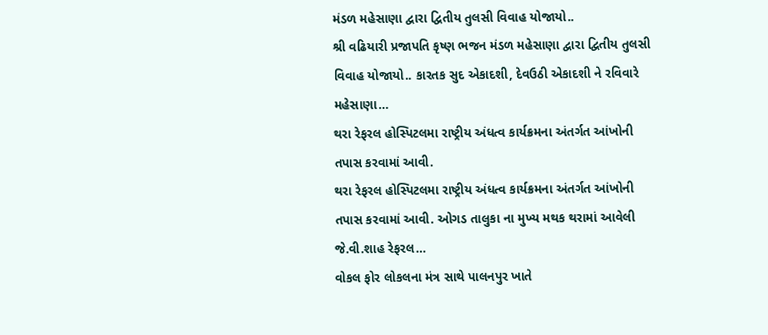મંડળ મહેસાણા દ્વારા દ્વિતીય તુલસી વિવાહ યોજાયો..
શ્રી વઢિયારી પ્રજાપતિ કૃષ્ણ ભજન મંડળ મહેસાણા દ્વારા દ્વિતીય તુલસી વિવાહ યોજાયો.. કારતક સુદ એકાદશી, દેવઉઠી એકાદશી ને રવિવારે મહેસાણા…
થરા રેફરલ હોસ્પિટલમા રાષ્ટ્રીય અંધત્વ કાર્યક્રમના અંતર્ગત આંખોની તપાસ કરવામાં આવી.
થરા રેફરલ હોસ્પિટલમા રાષ્ટ્રીય અંધત્વ કાર્યક્રમના અંતર્ગત આંખોની તપાસ કરવામાં આવી. ઓગડ તાલુકા ના મુખ્ય મથક થરામાં આવેલી જે.વી.શાહ રેફરલ…
વોકલ ફોર લોકલના મંત્ર સાથે પાલનપુર ખાતે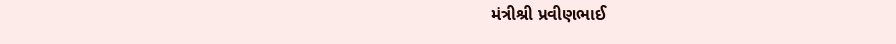મંત્રીશ્રી પ્રવીણભાઈ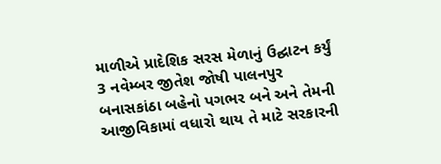માળીએ પ્રાદેશિક સરસ મેળાનું ઉદ્ઘાટન કર્યું
3 નવેમ્બર જીતેશ જોષી પાલનપુર બનાસકાંઠા બહેનો પગભર બને અને તેમની આજીવિકામાં વધારો થાય તે માટે સરકારની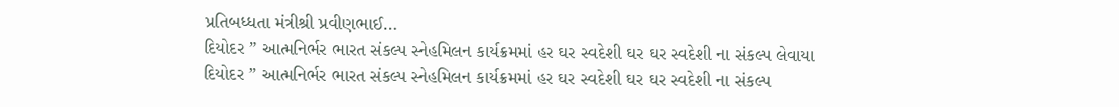પ્રતિબધ્ધતા મંત્રીશ્રી પ્રવીણભાઈ…
દિયોદર ” આત્મનિર્ભર ભારત સંકલ્પ સ્નેહમિલન કાર્યક્રમમાં હર ઘર સ્વદેશી ઘર ઘર સ્વદેશી ના સંકલ્પ લેવાયા
દિયોદર ” આત્મનિર્ભર ભારત સંકલ્પ સ્નેહમિલન કાર્યક્રમમાં હર ઘર સ્વદેશી ઘર ઘર સ્વદેશી ના સંકલ્પ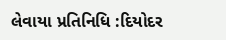લેવાયા પ્રતિનિધિ :દિયોદર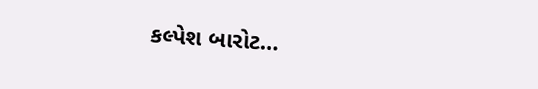કલ્પેશ બારોટ…